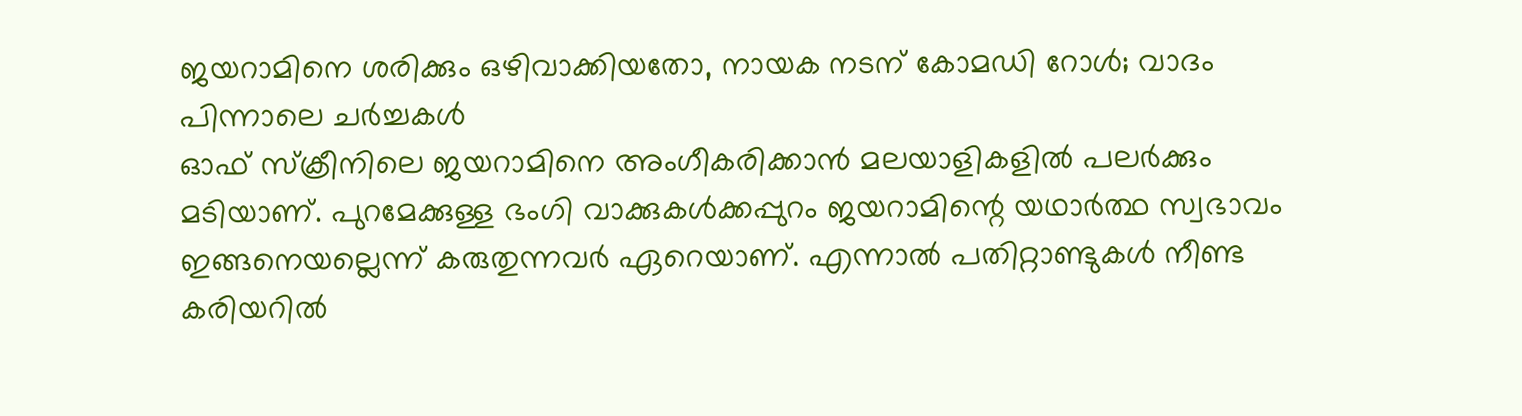ജയറാമിനെ ശരിക്കും ഒഴിവാക്കിയതോ, നായക നടന് കോമഡി റോൾ; വാദം പിന്നാലെ ചർച്ചകൾ
ഓഫ് സ്ക്രീനിലെ ജയറാമിനെ അംഗീകരിക്കാൻ മലയാളികളിൽ പലർക്കും മടിയാണ്. പുറമേക്കുള്ള ഭംഗി വാക്കുകൾക്കപ്പുറം ജയറാമിന്റെ യഥാർത്ഥ സ്വഭാവം ഇങ്ങനെയല്ലെന്ന് കരുതുന്നവർ ഏറെയാണ്. എന്നാൽ പതിറ്റാണ്ടുകൾ നീണ്ട കരിയറിൽ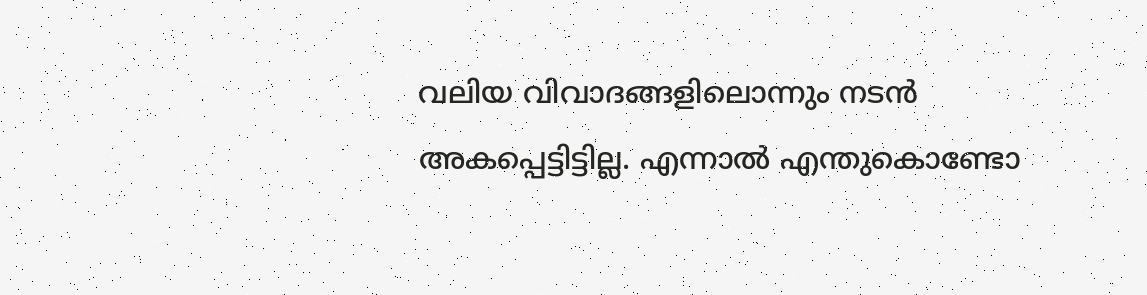വലിയ വിവാദങ്ങളിലൊന്നും നടൻ അകപ്പെട്ടിട്ടില്ല. എന്നാൽ എന്തുകൊണ്ടോ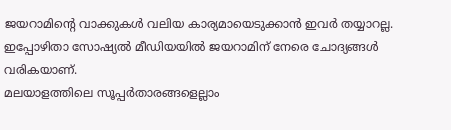ജയറാമിന്റെ വാക്കുകൾ വലിയ കാര്യമായെടുക്കാൻ ഇവർ തയ്യാറല്ല. ഇപ്പോഴിതാ സോഷ്യൽ മീഡിയയിൽ ജയറാമിന് നേരെ ചോദ്യങ്ങൾ വരികയാണ്.
മലയാളത്തിലെ സൂപ്പർതാരങ്ങളെല്ലാം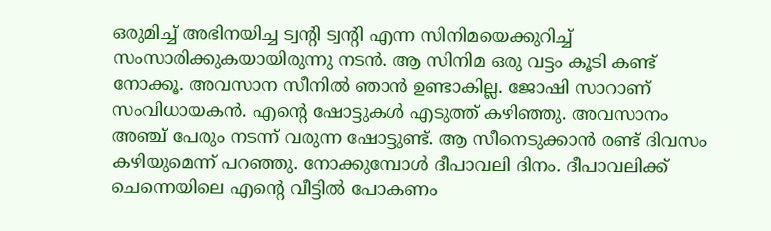ഒരുമിച്ച് അഭിനയിച്ച ട്വന്റി ട്വന്റി എന്ന സിനിമയെക്കുറിച്ച് സംസാരിക്കുകയായിരുന്നു നടൻ. ആ സിനിമ ഒരു വട്ടം കൂടി കണ്ട് നോക്കൂ. അവസാന സീനിൽ ഞാൻ ഉണ്ടാകില്ല. ജോഷി സാറാണ് സംവിധായകൻ. എന്റെ ഷോട്ടുകൾ എടുത്ത് കഴിഞ്ഞു. അവസാനം അഞ്ച് പേരും നടന്ന് വരുന്ന ഷോട്ടുണ്ട്. ആ സീനെടുക്കാൻ രണ്ട് ദിവസം കഴിയുമെന്ന് പറഞ്ഞു. നോക്കുമ്പോൾ ദീപാവലി ദിനം. ദീപാവലിക്ക് ചെന്നെയിലെ എന്റെ വീട്ടിൽ പോകണം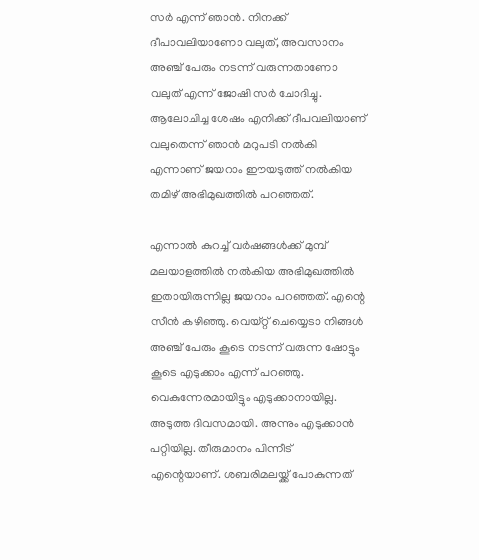സർ എന്ന് ഞാൻ. നിനക്ക് ദീപാവലിയാണോ വലുത്, അവസാനം അഞ്ച് പേരും നടന്ന് വരുന്നതാണോ വലുത് എന്ന് ജോഷി സർ ചോദിച്ചു. ആലോചിച്ച ശേഷം എനിക്ക് ദീപവലിയാണ് വലുതെന്ന് ഞാൻ മറുപടി നൽകി എന്നാണ് ജയറാം ഈയടുത്ത് നൽകിയ തമിഴ് അഭിമുഖത്തിൽ പറഞ്ഞത്.

എന്നാൽ കുറച്ച് വർഷങ്ങൾക്ക് മുമ്പ് മലയാളത്തിൽ നൽകിയ അഭിമുഖത്തിൽ ഇതായിരുന്നില്ല ജയറാം പറഞ്ഞത്. എന്റെ സീൻ കഴിഞ്ഞു. വെയ്റ്റ് ചെയ്യെടാ നിങ്ങൾ അഞ്ച് പേരും കൂടെ നടന്ന് വരുന്ന ഷോട്ടും കൂടെ എടുക്കാം എന്ന് പറഞ്ഞു. വെകുന്നേരമായിട്ടും എടുക്കാനായില്ല. അടുത്ത ദിവസമായി. അന്നും എടുക്കാൻ പറ്റിയില്ല. തീരുമാനം പിന്നീട് എന്റെയാണ്. ശബരിമലയ്ക്ക് പോകുന്നത്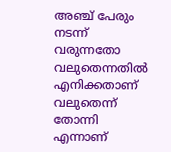അഞ്ച് പേരും നടന്ന് വരുന്നതോ വലുതെന്നതിൽ എനിക്കതാണ് വലുതെന്ന് തോന്നി എന്നാണ്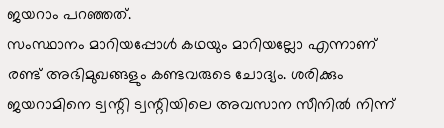ജയറാം പറഞ്ഞത്.
സംസ്ഥാനം മാറിയപ്പോൾ കഥയും മാറിയല്ലോ എന്നാണ് രണ്ട് അഭിമുഖങ്ങളും കണ്ടവരുടെ ചോദ്യം. ശരിക്കും ജയറാമിനെ ട്വന്റി ട്വന്റിയിലെ അവസാന സീനിൽ നിന്ന്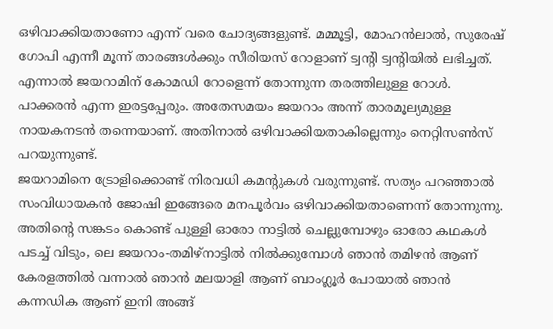ഒഴിവാക്കിയതാണോ എന്ന് വരെ ചോദ്യങ്ങളുണ്ട്. മമ്മൂട്ടി, മോഹൻലാൽ, സുരേഷ് ഗോപി എന്നീ മൂന്ന് താരങ്ങൾക്കും സീരിയസ് റോളാണ് ട്വന്റി ട്വന്റിയിൽ ലഭിച്ചത്. എന്നാൽ ജയറാമിന് കോമഡി റോളെന്ന് തോന്നുന്ന തരത്തിലുള്ള റോൾ. പാക്കരൻ എന്ന ഇരട്ടപ്പേരും. അതേസമയം ജയറാം അന്ന് താരമൂല്യമുള്ള നായകനടൻ തന്നെയാണ്. അതിനാൽ ഒഴിവാക്കിയതാകില്ലെന്നും നെറ്റിസൺസ് പറയുന്നുണ്ട്.
ജയറാമിനെ ട്രോളിക്കൊണ്ട് നിരവധി കമന്റുകൾ വരുന്നുണ്ട്. സത്യം പറഞ്ഞാൽ സംവിധായകൻ ജോഷി ഇങ്ങേരെ മനപൂർവം ഒഴിവാക്കിയതാണെന്ന് തോന്നുന്നു. അതിൻ്റെ സങ്കടം കൊണ്ട് പുള്ളി ഓരോ നാട്ടിൽ ചെല്ലുമ്പോഴും ഓരോ കഥകൾ പടച്ച് വിടും, ലെ ജയറാം-തമിഴ്നാട്ടിൽ നിൽക്കുമ്പോൾ ഞാൻ തമിഴൻ ആണ് കേരളത്തിൽ വന്നാൽ ഞാൻ മലയാളി ആണ് ബാംഗ്ലൂർ പോയാൽ ഞാൻ കന്നഡിക ആണ് ഇനി അങ്ങ്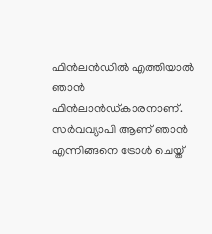ഫിൻലൻഡിൽ എത്തിയാൽ ഞാൻ ഫിൻലാൻഡ്കാരനാണ്. സർവവ്യാപി ആണ് ഞാൻ എന്നിങ്ങനെ ട്രോൾ ചെയ്ത്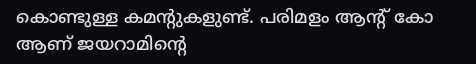കൊണ്ടുള്ള കമന്റുകളുണ്ട്. പരിമളം ആന്റ് കോ ആണ് ജയറാമിന്റെ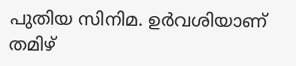പുതിയ സിനിമ. ഉർവശിയാണ് തമിഴ്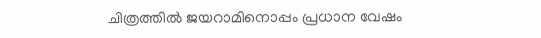ചിത്രത്തിൽ ജയറാമിനൊപ്പം പ്രധാന വേഷം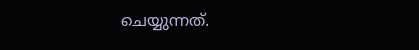ചെയ്യുന്നത്.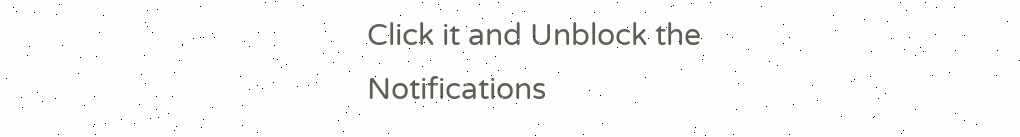Click it and Unblock the Notifications